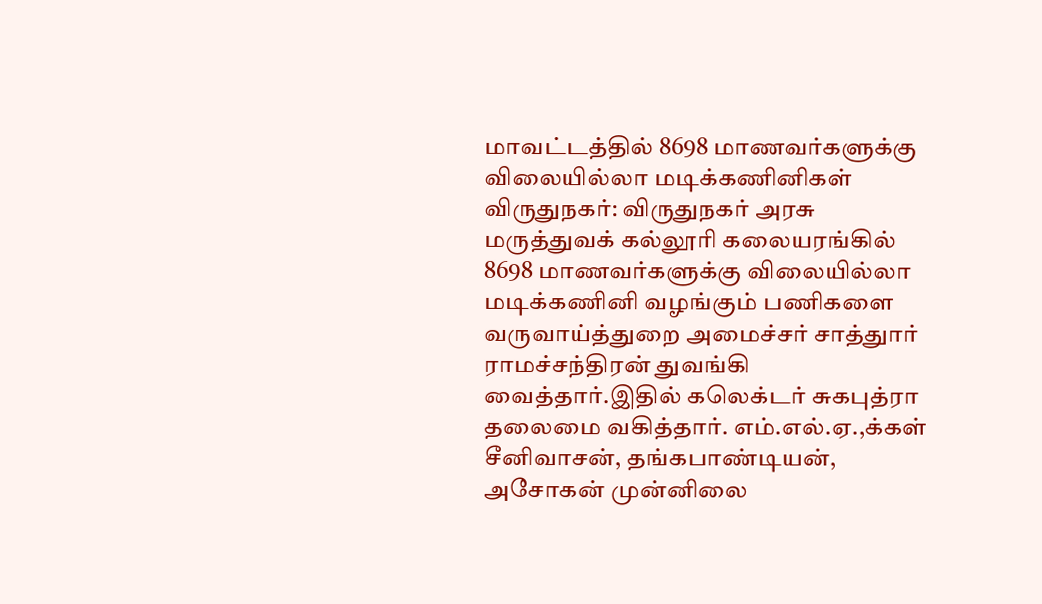மாவட்டத்தில் 8698 மாணவர்களுக்கு விலையில்லா மடிக்கணினிகள்
விருதுநகர்: விருதுநகர் அரசு மருத்துவக் கல்லூரி கலையரங்கில் 8698 மாணவர்களுக்கு விலையில்லா மடிக்கணினி வழங்கும் பணிகளை வருவாய்த்துறை அமைச்சர் சாத்துார் ராமச்சந்திரன் துவங்கி வைத்தார்.இதில் கலெக்டர் சுகபுத்ரா தலைமை வகித்தார். எம்.எல்.ஏ.,க்கள் சீனிவாசன், தங்கபாண்டியன், அசோகன் முன்னிலை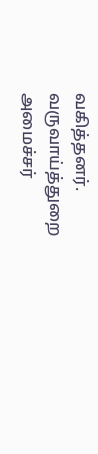வகித்தனர். வருவாய்த்துறை அமைச்சர்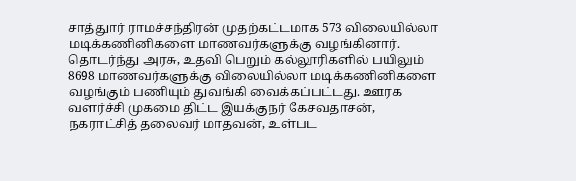சாத்துார் ராமச்சந்திரன் முதற்கட்டமாக 573 விலையில்லா மடிக்கணினிகளை மாணவர்களுக்கு வழங்கினார். தொடர்ந்து அரசு, உதவி பெறும் கல்லூரிகளில் பயிலும் 8698 மாணவர்களுக்கு விலையில்லா மடிக்கணினிகளை வழங்கும் பணியும் துவங்கி வைக்கப்பட்டது. ஊரக வளர்ச்சி முகமை திட்ட இயக்குநர் கேசவதாசன், நகராட்சித் தலைவர் மாதவன், உள்பட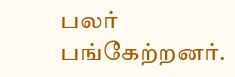பலர் பங்கேற்றனர்.